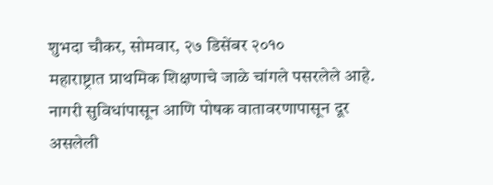शुभदा चौकर, सोमवार, २७ डिसेंबर २०१०
महाराष्ट्रात प्राथमिक शिक्षणाचे जाळे चांगले पसरलेले आहे. नागरी सुविधांपासून आणि पोषक वातावरणापासून दूर असलेली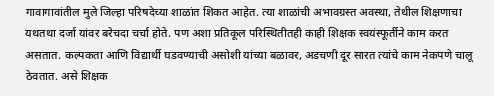गावागावांतील मुले जिल्हा परिषदेच्या शाळांत शिकत आहेत. त्या शाळांची अभावग्रस्त अवस्था, तेथील शिक्षणाचा यथतथा दर्जा यांवर बरेचदा चर्चा होते. पण अशा प्रतिकूल परिस्थितीतही काही शिक्षक स्वयंस्फूर्तीने काम करत असतात. कल्पकता आणि विद्यार्थी घडवण्याची असोशी यांच्या बळावर, अडचणी दूर सारत त्यांचे काम नेकपणे चालू ठेवतात. असे शिक्षक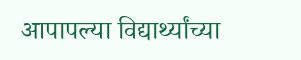आपापल्या विद्यार्थ्यांच्या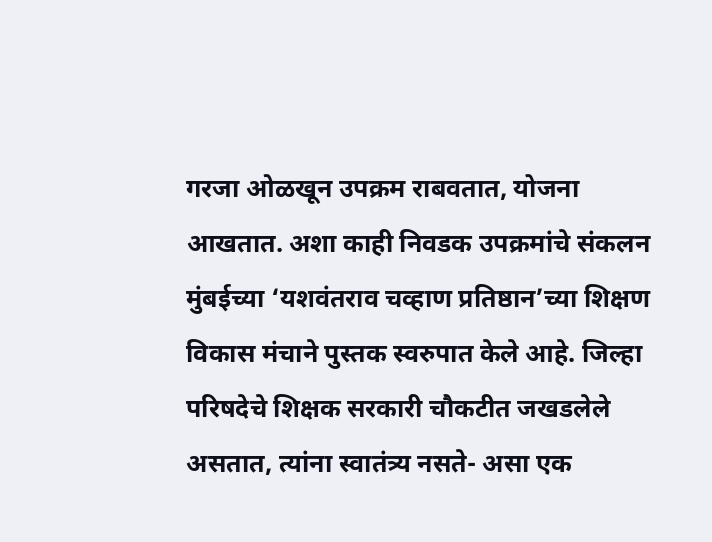गरजा ओळखून उपक्रम राबवतात, योजना आखतात. अशा काही निवडक उपक्रमांचे संकलन मुंबईच्या ‘यशवंतराव चव्हाण प्रतिष्ठान’च्या शिक्षण विकास मंचाने पुस्तक स्वरुपात केले आहे. जिल्हा परिषदेचे शिक्षक सरकारी चौकटीत जखडलेले असतात, त्यांना स्वातंत्र्य नसते- असा एक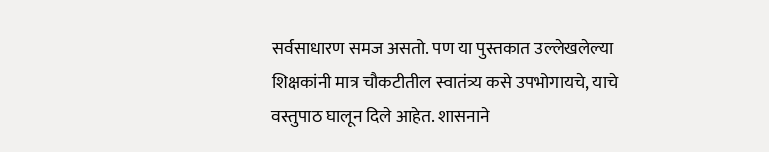सर्वसाधारण समज असतो. पण या पुस्तकात उल्लेखलेल्या शिक्षकांनी मात्र चौकटीतील स्वातंत्र्य कसे उपभोगायचे, याचे वस्तुपाठ घालून दिले आहेत. शासनाने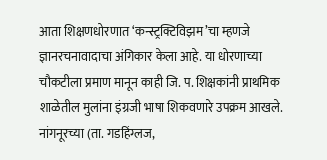आता शिक्षणधोरणात ‘कन्स्ट्रक्टिविझम’चा म्हणजे ज्ञानरचनावादाचा अंगिकार केला आहे. या धोरणाच्या चौकटीला प्रमाण मानून काही जि. प. शिक्षकांनी प्राथमिक शाळेतील मुलांना इंग्रजी भाषा शिकवणारे उपक्रम आखले. नांगनूरच्या (ता. गडहिंग्लज,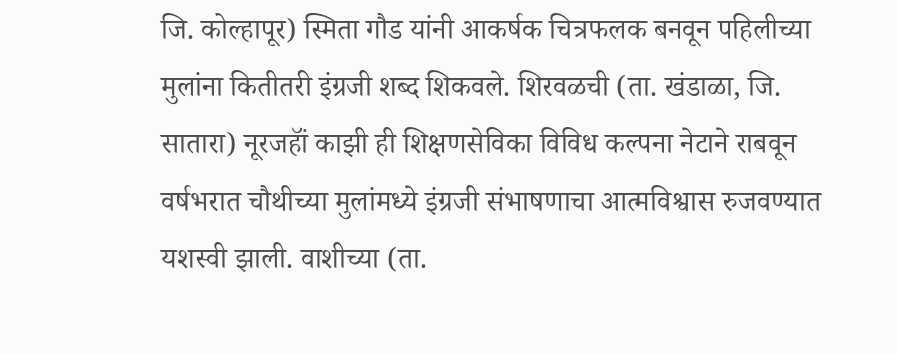जि. कोल्हापूर) स्मिता गौड यांनी आकर्षक चित्रफलक बनवून पहिलीच्या मुलांना कितीतरी इंग्रजी शब्द शिकवले. शिरवळची (ता. खंडाळा, जि. सातारा) नूरजहॉं काझी ही शिक्षणसेविका विविध कल्पना नेटाने राबवून वर्षभरात चौथीच्या मुलांमध्ये इंग्रजी संभाषणाचा आत्मविश्वास रुजवण्यात यशस्वी झाली. वाशीच्या (ता.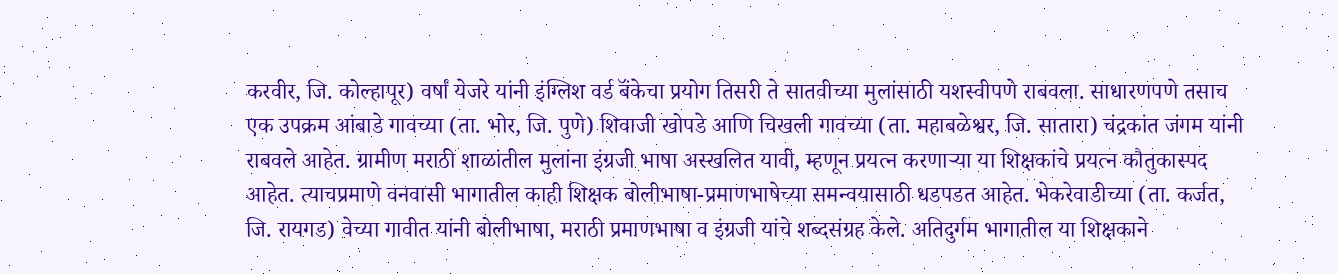करवीर, जि. कोल्हापूर) वर्षां येजरे यांनी इंग्लिश वर्ड बॅंकेचा प्रयोग तिसरी ते सातवीच्या मुलांसाठी यशस्वीपणे राबवला. साधारणपणे तसाच एक उपक्रम आंबाडे गावच्या (ता. भोर, जि. पुणे) शिवाजी खोपडे आणि चिखली गावच्या (ता. महाबळेश्वर, जि. सातारा) चंद्रकांत जंगम यांनी राबवले आहेत. ग्रामीण मराठी शाळांतील मुलांना इंग्रजी भाषा अस्खलित यावी, म्हणून प्रयत्न करणाऱ्या या शिक्षकांचे प्रयत्न कौतुकास्पद आहेत. त्याचप्रमाणे वनवासी भागातील काही शिक्षक बोलीभाषा-प्रमाणभाषेच्या समन्वयासाठी धडपडत आहेत. भेकरेवाडीच्या (ता. कर्जत, जि. रायगड) वेच्या गावीत यांनी बोलीभाषा, मराठी प्रमाणभाषा व इंग्रजी यांचे शब्दसंग्रह केले. अतिदुर्गम भागातील या शिक्षकाने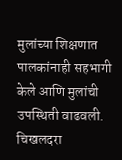मुलांच्या शिक्षणात पालकांनाही सहभागी केले आणि मुलांची उपस्थिती वाढवली. चिखलदरा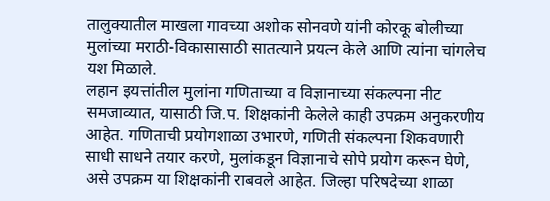तालुक्यातील माखला गावच्या अशोक सोनवणे यांनी कोरकू बोलीच्या मुलांच्या मराठी-विकासासाठी सातत्याने प्रयत्न केले आणि त्यांना चांगलेच यश मिळाले.
लहान इयत्तांतील मुलांना गणिताच्या व विज्ञानाच्या संकल्पना नीट समजाव्यात, यासाठी जि.प. शिक्षकांनी केलेले काही उपक्रम अनुकरणीय आहेत. गणिताची प्रयोगशाळा उभारणे, गणिती संकल्पना शिकवणारी साधी साधने तयार करणे, मुलांकडून विज्ञानाचे सोपे प्रयोग करून घेणे, असे उपक्रम या शिक्षकांनी राबवले आहेत. जिल्हा परिषदेच्या शाळा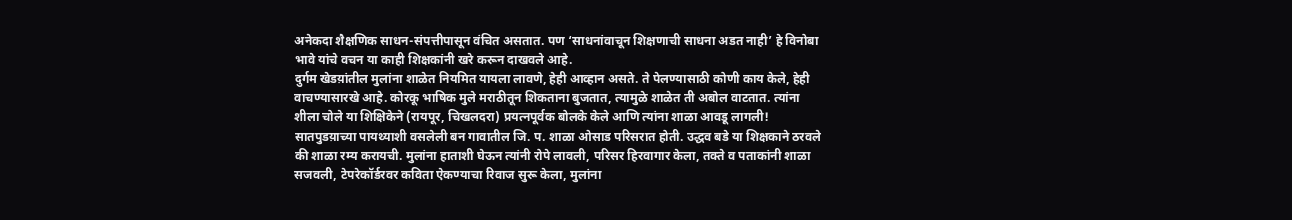अनेकदा शैक्षणिक साधन-संपत्तीपासून वंचित असतात. पण ‘साधनांवाचून शिक्षणाची साधना अडत नाही’ हे विनोबा भावे यांचे वचन या काही शिक्षकांनी खरे करून दाखवले आहे.
दुर्गम खेडय़ांतील मुलांना शाळेत नियमित यायला लावणे, हेही आव्हान असते. ते पेलण्यासाठी कोणी काय केले, हेही वाचण्यासारखे आहे. कोरकू भाषिक मुले मराठीतून शिकताना बुजतात, त्यामुळे शाळेत ती अबोल वाटतात. त्यांना शीला चोले या शिक्षिकेने (रायपूर, चिखलदरा) प्रयत्नपूर्वक बोलके केले आणि त्यांना शाळा आवडू लागली! सातपुडय़ाच्या पायथ्याशी वसलेली बन गावातील जि. प. शाळा ओसाड परिसरात होती. उद्धव बडे या शिक्षकाने ठरवले की शाळा रम्य करायची. मुलांना हाताशी घेऊन त्यांनी रोपे लावली, परिसर हिरवागार केला, तक्ते व पताकांनी शाळा सजवली, टेपरेकॉर्डरवर कविता ऐकण्याचा रिवाज सुरू केला, मुलांना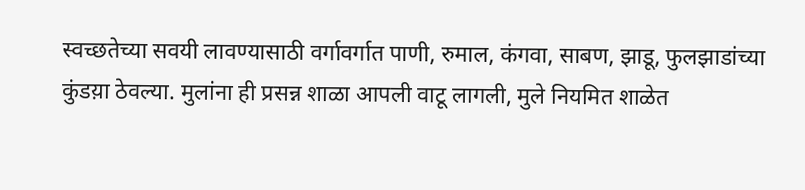स्वच्छतेच्या सवयी लावण्यासाठी वर्गावर्गात पाणी, रुमाल, कंगवा, साबण, झाडू, फुलझाडांच्या कुंडय़ा ठेवल्या. मुलांना ही प्रसन्न शाळा आपली वाटू लागली, मुले नियमित शाळेत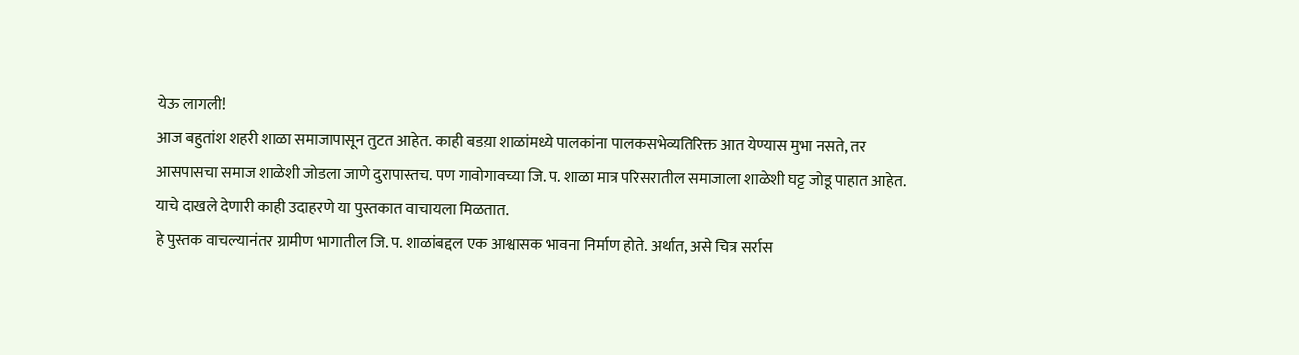येऊ लागली!
आज बहुतांश शहरी शाळा समाजापासून तुटत आहेत. काही बडय़ा शाळांमध्ये पालकांना पालकसभेव्यतिरिक्त आत येण्यास मुभा नसते, तर आसपासचा समाज शाळेशी जोडला जाणे दुरापास्तच. पण गावोगावच्या जि. प. शाळा मात्र परिसरातील समाजाला शाळेशी घट्ट जोडू पाहात आहेत. याचे दाखले देणारी काही उदाहरणे या पुस्तकात वाचायला मिळतात.
हे पुस्तक वाचल्यानंतर ग्रामीण भागातील जि. प. शाळांबद्दल एक आश्वासक भावना निर्माण होते. अर्थात, असे चित्र सर्रास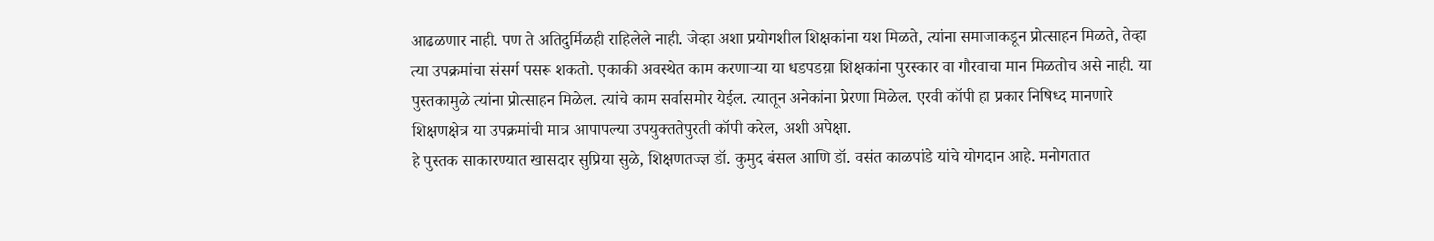आढळणार नाही. पण ते अतिदुर्मिळही राहिलेले नाही. जेव्हा अशा प्रयोगशील शिक्षकांना यश मिळते, त्यांना समाजाकडून प्रोत्साहन मिळते, तेव्हा त्या उपक्रमांचा संसर्ग पसरू शकतो. एकाकी अवस्थेत काम करणाऱ्या या धडपडय़ा शिक्षकांना पुरस्कार वा गौरवाचा मान मिळतोच असे नाही. या पुस्तकामुळे त्यांना प्रोत्साहन मिळेल. त्यांचे काम सर्वासमोर येईल. त्यातून अनेकांना प्रेरणा मिळेल. एरवी कॉपी हा प्रकार निषिध्द मानणारे शिक्षणक्षेत्र या उपक्रमांची मात्र आपापल्या उपयुक्ततेपुरती कॉपी करेल, अशी अपेक्षा.
हे पुस्तक साकारण्यात खासदार सुप्रिया सुळे, शिक्षणतज्ज्ञ डॉ. कुमुद बंसल आणि डॉ. वसंत काळपांडे यांचे योगदान आहे. मनोगतात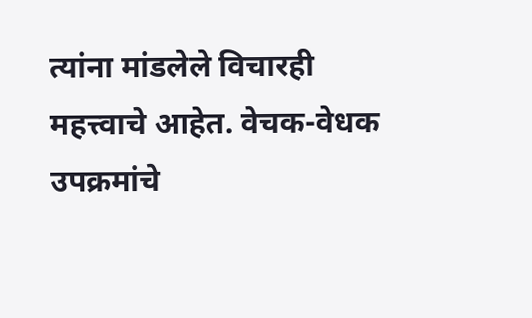त्यांना मांडलेले विचारही महत्त्वाचे आहेत. वेचक-वेधक उपक्रमांचे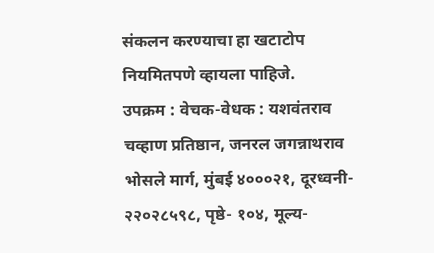संकलन करण्याचा हा खटाटोप नियमितपणे व्हायला पाहिजे.
उपक्रम : वेचक-वेधक : यशवंतराव चव्हाण प्रतिष्ठान, जनरल जगन्नाथराव भोसले मार्ग, मुंबई ४०००२१, दूरध्वनी- २२०२८५९८, पृष्ठे- १०४, मूल्य-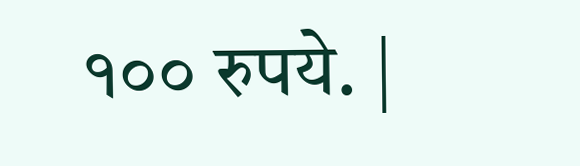१०० रुपये. |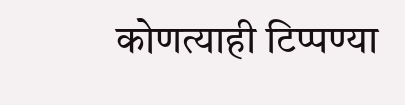कोणत्याही टिप्पण्या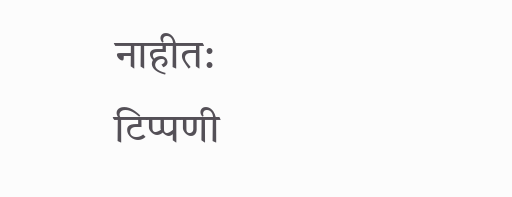नाहीत:
टिप्पणी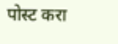पोस्ट करा